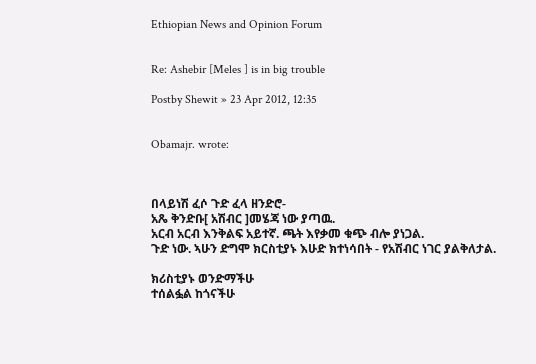Ethiopian News and Opinion Forum


Re: Ashebir [Meles ] is in big trouble

Postby Shewit » 23 Apr 2012, 12:35


Obamajr. wrote:



በላይነሽ ፈሶ ጉድ ፈላ ዘንድሮ-
አጼ ቅንድቡ[ አሽብር ]መሄጃ ነው ያጣዉ.
አርብ አርብ እንቅልፍ አይተኛ. ጫት እየቃመ ቁጭ ብሎ ያነጋል.
ጉድ ነው. ኣሁን ድግሞ ክርስቲያኑ እሁድ ክተነሳበት - የአሽብር ነገር ያልቅለታል.

ክሪስቲያኑ ወንድማችሁ
ተሰልፏል ከጎናችሁ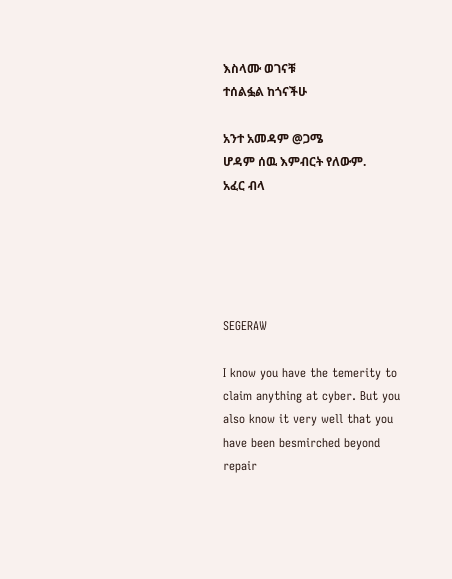እስላሙ ወገናቹ
ተሰልፏል ከጎናችሁ

አንተ አመዳም @ጋሜ
ሆዳም ሰዉ እምብርት የለውም.
አፈር ብላ





SEGERAW

I know you have the temerity to claim anything at cyber. But you also know it very well that you have been besmirched beyond repair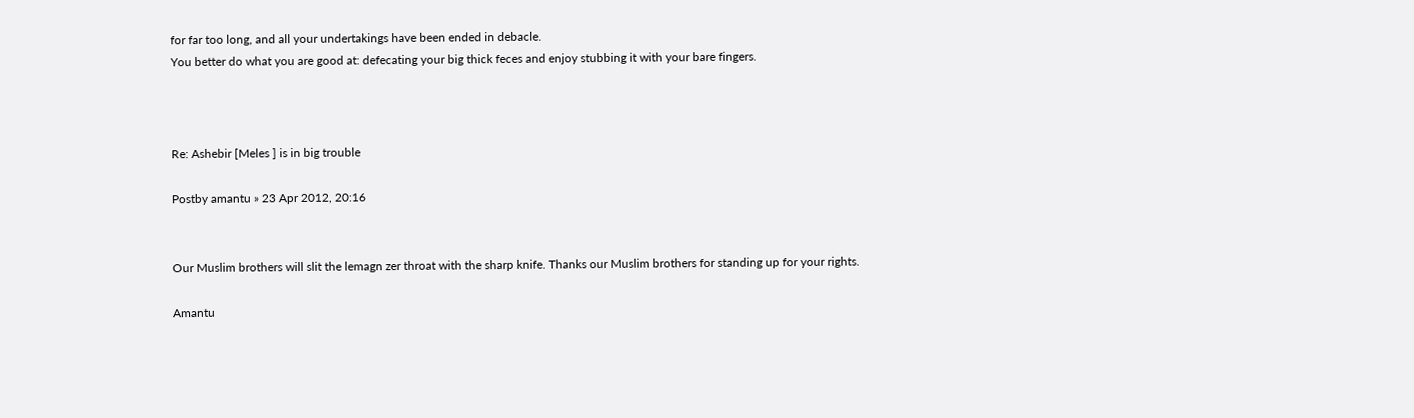for far too long, and all your undertakings have been ended in debacle.
You better do what you are good at: defecating your big thick feces and enjoy stubbing it with your bare fingers.



Re: Ashebir [Meles ] is in big trouble

Postby amantu » 23 Apr 2012, 20:16


Our Muslim brothers will slit the lemagn zer throat with the sharp knife. Thanks our Muslim brothers for standing up for your rights.

Amantu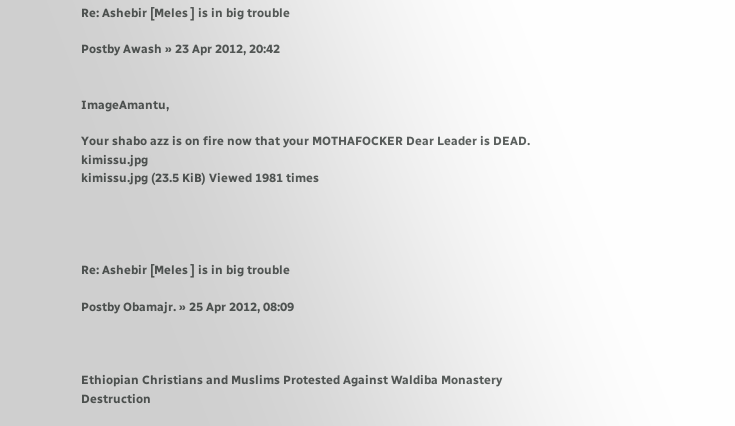Re: Ashebir [Meles ] is in big trouble

Postby Awash » 23 Apr 2012, 20:42


ImageAmantu,

Your shabo azz is on fire now that your MOTHAFOCKER Dear Leader is DEAD.
kimissu.jpg
kimissu.jpg (23.5 KiB) Viewed 1981 times




Re: Ashebir [Meles ] is in big trouble

Postby Obamajr. » 25 Apr 2012, 08:09



Ethiopian Christians and Muslims Protested Against Waldiba Monastery Destruction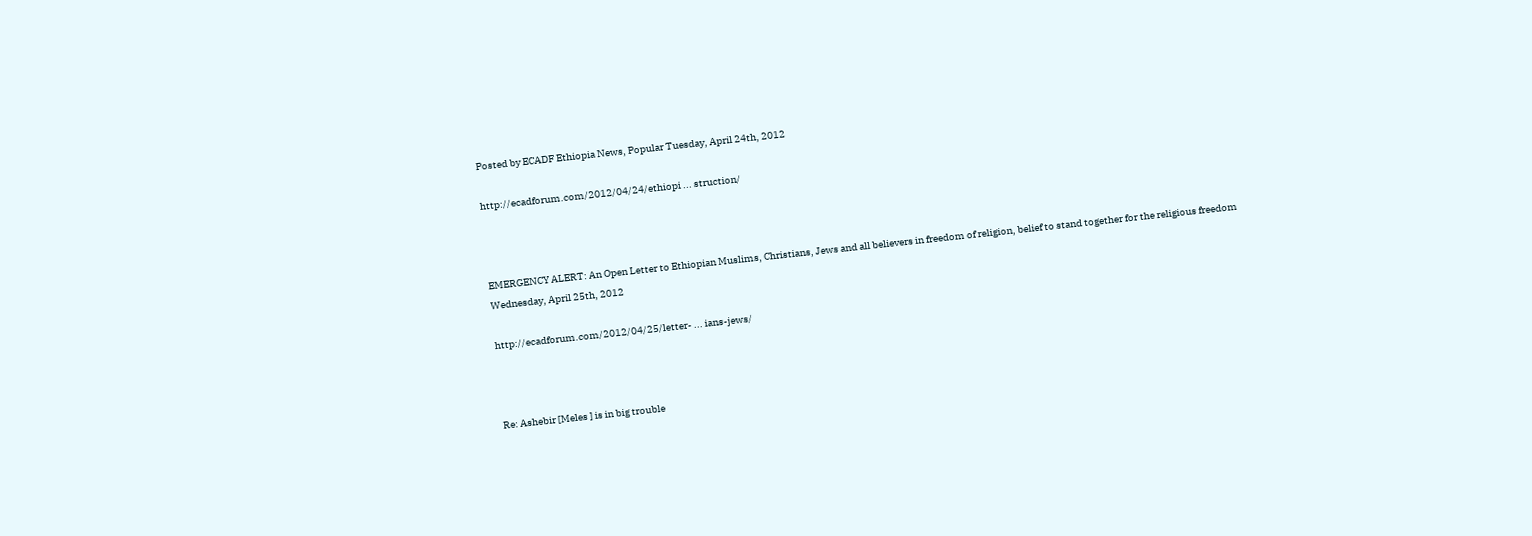Posted by ECADF Ethiopia News, Popular Tuesday, April 24th, 2012

http://ecadforum.com/2012/04/24/ethiopi ... struction/



EMERGENCY ALERT: An Open Letter to Ethiopian Muslims, Christians, Jews and all believers in freedom of religion, belief to stand together for the religious freedom
Wednesday, April 25th, 2012

http://ecadforum.com/2012/04/25/letter- ... ians-jews/



Re: Ashebir [Meles ] is in big trouble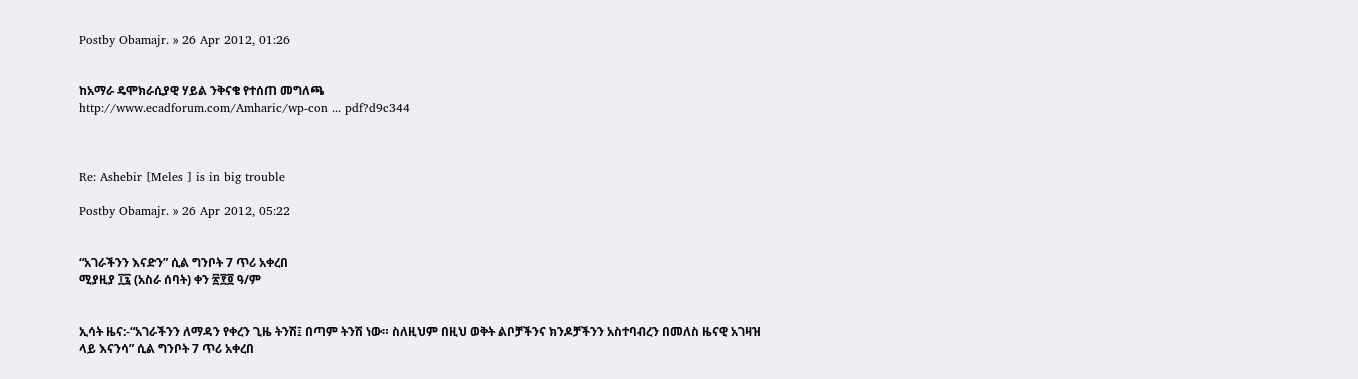Postby Obamajr. » 26 Apr 2012, 01:26


ከአማራ ዴሞክራሲያዊ ሃይል ንቅናቄ የተሰጠ መግለጫ
http://www.ecadforum.com/Amharic/wp-con ... pdf?d9c344



Re: Ashebir [Meles ] is in big trouble

Postby Obamajr. » 26 Apr 2012, 05:22


“አገራችንን እናድን” ሲል ግንቦት 7 ጥሪ አቀረበ
ሚያዚያ ፲፯ (አስራ ሰባት) ቀን ፳፻፬ ዓ/ም


ኢሳት ዜና:-“አገራችንን ለማዳን የቀረን ጊዜ ትንሽ፤ በጣም ትንሽ ነው። ስለዚህም በዚህ ወቅት ልቦቻችንና ክንዶቻችንን አስተባብረን በመለስ ዜናዊ አገዛዝ ላይ እናንሳ” ሲል ግንቦት 7 ጥሪ አቀረበ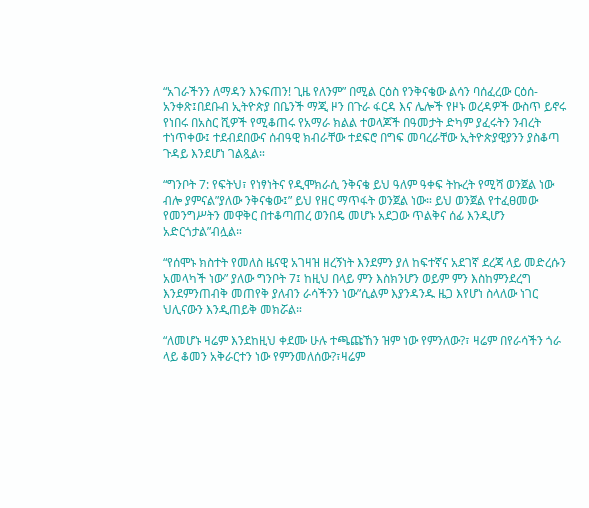“አገራችንን ለማዳን እንፍጠን! ጊዜ የለንም” በሚል ርዕስ የንቅናቄው ልሳን ባሰፈረው ርዕሰ-አንቀጽ፤በደቡብ ኢትዮጵያ በቤንች ማጂ ዞን በጉራ ፋርዳ እና ሌሎች የዞኑ ወረዳዎች ውስጥ ይኖሩ የነበሩ በአስር ሺዎች የሚቆጠሩ የአማራ ክልል ተወላጆች በዓመታት ድካም ያፈሩትን ንብረት ተነጥቀው፤ ተደብደበውና ሰብዓዊ ክብራቸው ተደፍሮ በግፍ መባረራቸው ኢትዮጵያዊያንን ያስቆጣ ጉዳይ እንደሆነ ገልጿል።

“ግንቦት 7: የፍትህ፣ የነፃነትና የዲሞክራሲ ንቅናቄ ይህ ዓለም ዓቀፍ ትኩረት የሚሻ ወንጀል ነው ብሎ ያምናል”ያለው ንቅናቄው፤” ይህ የዘር ማጥፋት ወንጀል ነው። ይህ ወንጀል የተፈፀመው የመንግሥትን መዋቅር በተቆጣጠረ ወንበዴ መሆኑ አደጋው ጥልቅና ሰፊ እንዲሆን አድርጎታል”ብሏል።

“የሰሞኑ ክስተት የመለስ ዜናዊ አገዛዝ ዘረኝነት እንደምን ያለ ከፍተኛና አደገኛ ደረጃ ላይ መድረሱን አመላካች ነው” ያለው ግንቦት 7፤ ከዚህ በላይ ምን እስክንሆን ወይም ምን እስከምንደረግ እንደምንጠብቅ መጠየቅ ያለብን ራሳችንን ነው”ሲልም እያንዳንዱ ዜጋ እየሆነ ስላለው ነገር ህሊናውን እንዲጠይቅ መክሯል።

“ለመሆኑ ዛሬም እንደከዚህ ቀደሙ ሁሉ ተጫጩኸን ዝም ነው የምንለው?፣ ዛሬም በየራሳችን ጎራ ላይ ቆመን አቅራርተን ነው የምንመለሰው?፣ዛሬም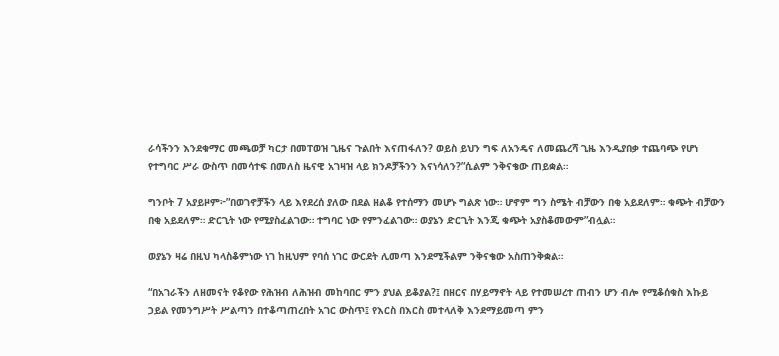ራሳችንን እንደቁማር መጫወቻ ካርታ በመፐወዝ ጊዜና ጉልበት እናጠፋለን? ወይስ ይህን ግፍ ለአንዴና ለመጨረሻ ጊዜ እንዲያበቃ ተጨባጭ የሆነ የተግባር ሥራ ውስጥ በመሳተፍ በመለስ ዜናዊ አገዛዝ ላይ ክንዶቻችንን እናነሳለን?”ሲልም ንቅናቄው ጠይቋል።

ግንቦት 7 አያይዞም፦”በወገኖቻችን ላይ እየደረሰ ያለው በደል ዘልቆ የተሰማን መሆኑ ግልጽ ነው። ሆኖም ግን ስሜት ብቻውን በቂ አይደለም። ቁጭት ብቻውን በቂ አይደለም። ድርጊት ነው የሚያስፈልገው። ተግባር ነው የምንፈልገው። ወያኔን ድርጊት እንጂ ቁጭት አያስቆመውም”ብሏል።

ወያኔን ዛሬ በዚህ ካላስቆምነው ነገ ከዚህም የባሰ ነገር ውርደት ሊመጣ እንደሚችልም ንቅናቄው አስጠንቅቋል።

“በአገራችን ለዘመናት የቆየው የሕዝብ ለሕዝብ መከባበር ምን ያህል ይቆያል?፤ በዘርና በሃይማኖት ላይ የተመሠረተ ጠብን ሆን ብሎ የሚቆሰቁስ እኩይ ኃይል የመንግሥት ሥልጣን በተቆጣጠረበት አገር ውስጥ፤ የእርስ በእርስ መተላለቅ እንደማይመጣ ምን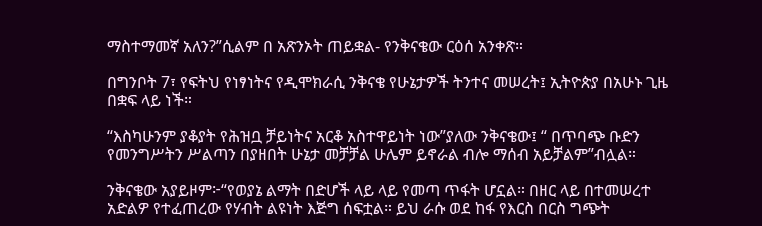ማስተማመኛ አለን?”ሲልም በ አጽንኦት ጠይቋል- የንቅናቄው ርዕሰ አንቀጽ።

በግንቦት 7፣ የፍትህ የነፃነትና የዲሞክራሲ ንቅናቄ የሁኔታዎች ትንተና መሠረት፤ ኢትዮጵያ በአሁኑ ጊዜ በቋፍ ላይ ነች።

“እስካሁንም ያቆያት የሕዝቧ ቻይነትና አርቆ አስተዋይነት ነው”ያለው ንቅናቄው፤ “ በጥባጭ ቡድን የመንግሥትን ሥልጣን በያዘበት ሁኔታ መቻቻል ሁሌም ይኖራል ብሎ ማሰብ አይቻልም”ብሏል።

ንቅናቄው አያይዞም፦“የወያኔ ልማት በድሆች ላይ ላይ የመጣ ጥፋት ሆኗል። በዘር ላይ በተመሠረተ አድልዎ የተፈጠረው የሃብት ልዩነት እጅግ ሰፍቷል። ይህ ራሱ ወደ ከፋ የእርስ በርስ ግጭት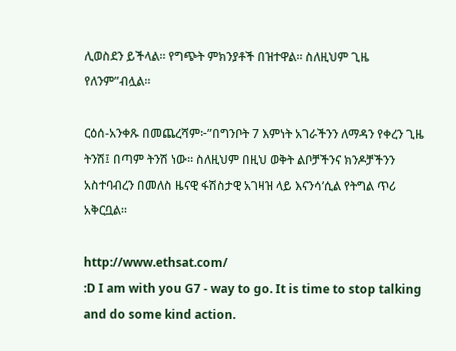ሊወስደን ይችላል። የግጭት ምክንያቶች በዝተዋል። ስለዚህም ጊዜ የለንም”ብሏል።

ርዕሰ-አንቀጹ በመጨረሻም፦”በግንቦት 7 እምነት አገራችንን ለማዳን የቀረን ጊዜ ትንሽ፤ በጣም ትንሽ ነው። ስለዚህም በዚህ ወቅት ልቦቻችንና ክንዶቻችንን አስተባብረን በመለስ ዜናዊ ፋሽስታዊ አገዛዝ ላይ እናንሳ’ሲል የትግል ጥሪ አቅርቧል።

http://www.ethsat.com/
:D I am with you G7 - way to go. It is time to stop talking and do some kind action.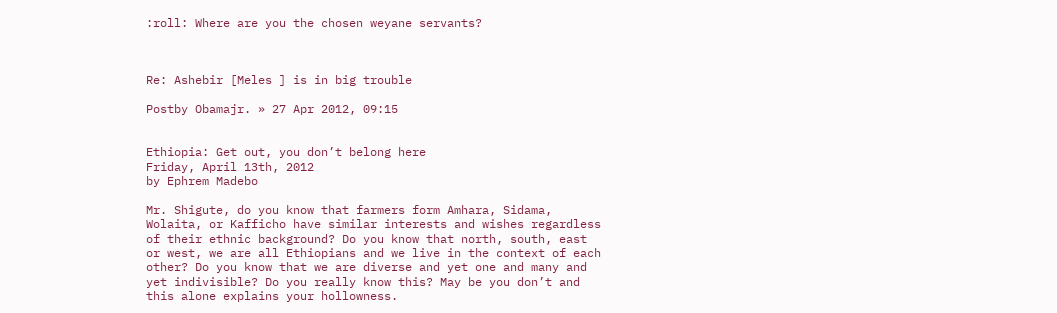:roll: Where are you the chosen weyane servants?



Re: Ashebir [Meles ] is in big trouble

Postby Obamajr. » 27 Apr 2012, 09:15


Ethiopia: Get out, you don’t belong here
Friday, April 13th, 2012
by Ephrem Madebo

Mr. Shigute, do you know that farmers form Amhara, Sidama, Wolaita, or Kafficho have similar interests and wishes regardless of their ethnic background? Do you know that north, south, east or west, we are all Ethiopians and we live in the context of each other? Do you know that we are diverse and yet one and many and yet indivisible? Do you really know this? May be you don’t and this alone explains your hollowness.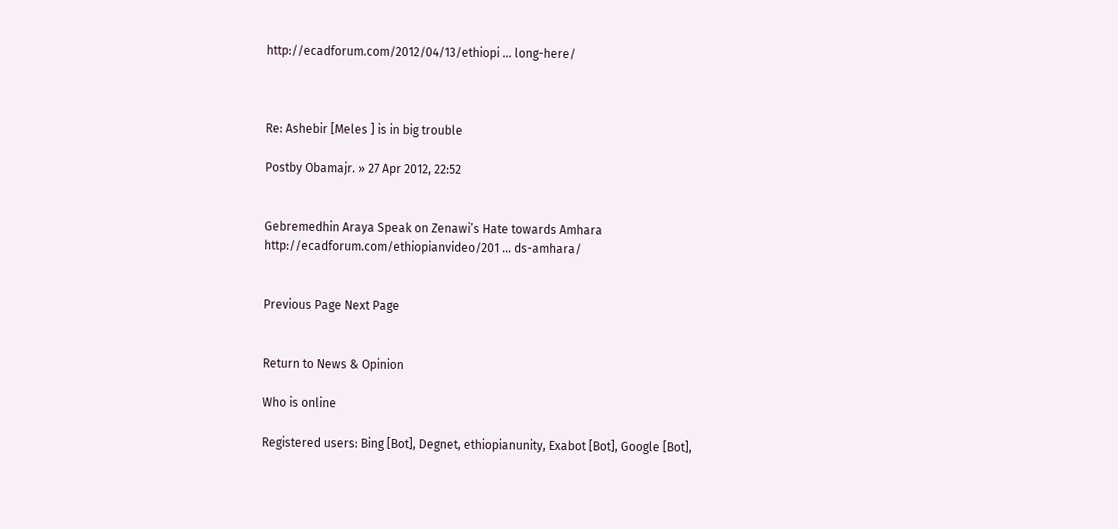http://ecadforum.com/2012/04/13/ethiopi ... long-here/



Re: Ashebir [Meles ] is in big trouble

Postby Obamajr. » 27 Apr 2012, 22:52


Gebremedhin Araya Speak on Zenawi’s Hate towards Amhara
http://ecadforum.com/ethiopianvideo/201 ... ds-amhara/


Previous Page Next Page


Return to News & Opinion

Who is online

Registered users: Bing [Bot], Degnet, ethiopianunity, Exabot [Bot], Google [Bot],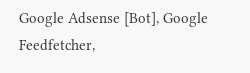Google Adsense [Bot], Google Feedfetcher,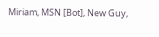Miriam, MSN [Bot], New Guy,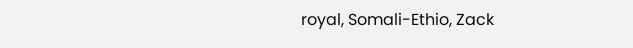royal, Somali-Ethio, Zack